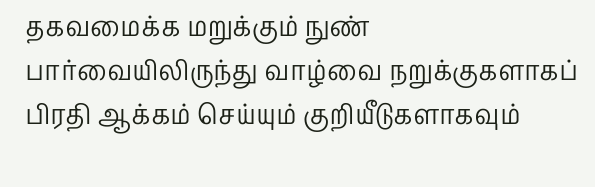தகவமைக்க மறுக்கும் நுண் பார்வையிலிருந்து வாழ்வை நறுக்குகளாகப் பிரதி ஆக்கம் செய்யும் குறியீடுகளாகவும்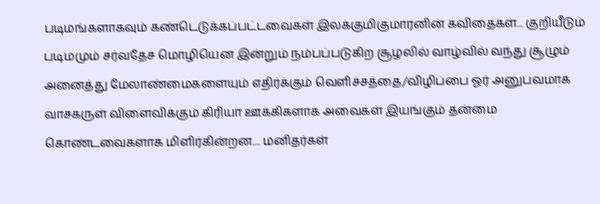படிமங்களாகவும் கண்டெடுக்கப்பட்டவைகள் இலக்குமிகுமாரனின் கவிதைகள்... குறியீடும் படிமமும் சர்வதேச மொழியென இன்றும் நம்பப்படுகிற சூழலில் வாழ்வில் வந்து சூழும் அனைத்து மேலாண்மைகளையும் எதிர்க்கும் வெளிச்சத்தை/விழிப்பை ஓர் அனுபவமாக வாசகருள் விளைவிக்கும் கிரியா ஊக்கிகளாக அவைகள் இயங்கும் தன்மை கொண்டவைகளாக மிளிர்கின்றன.... மனிதர்கள்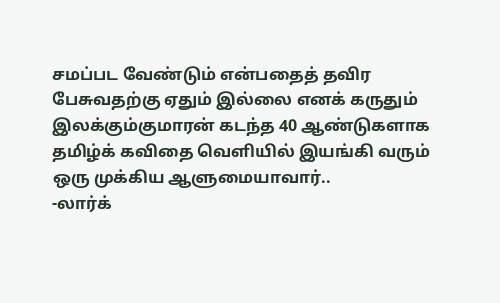சமப்பட வேண்டும் என்பதைத் தவிர பேசுவதற்கு ஏதும் இல்லை எனக் கருதும் இலக்கும்குமாரன் கடந்த 40 ஆண்டுகளாக தமிழ்க் கவிதை வெளியில் இயங்கி வரும் ஒரு முக்கிய ஆளுமையாவார்..
-லார்க்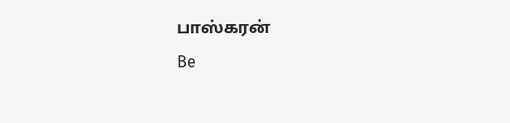பாஸ்கரன்
Be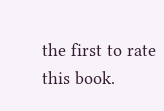the first to rate this book.